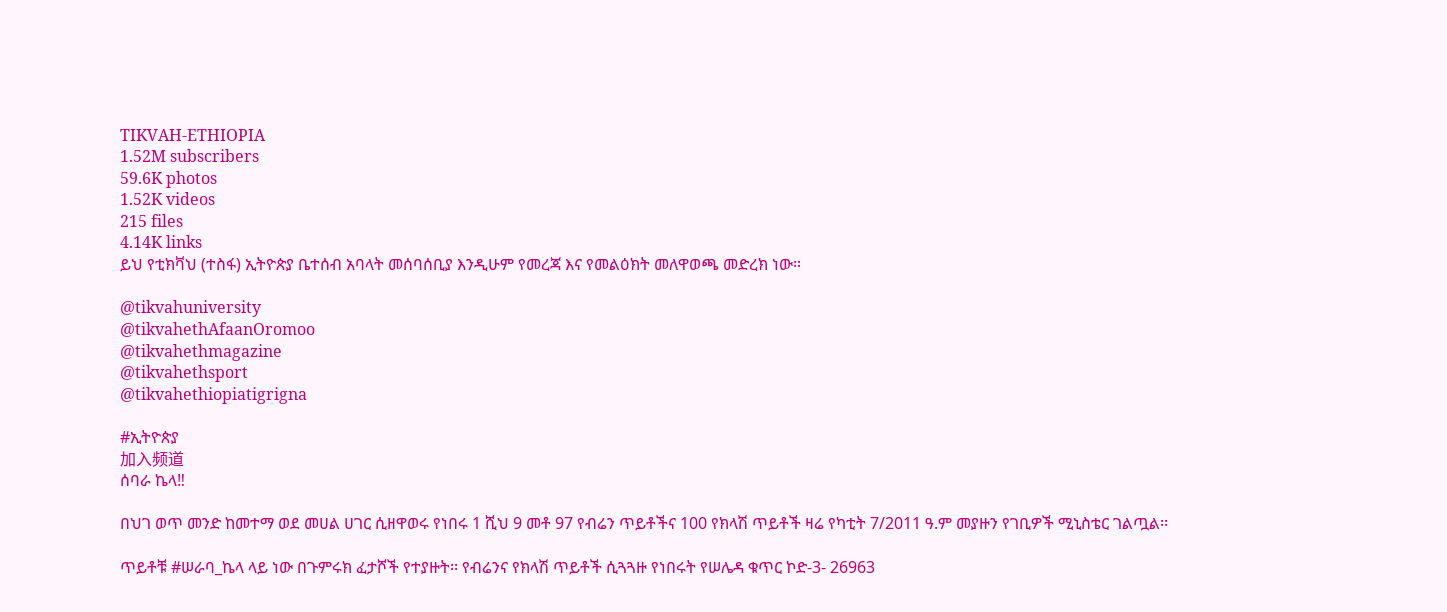TIKVAH-ETHIOPIA
1.52M subscribers
59.6K photos
1.52K videos
215 files
4.14K links
ይህ የቲክቫህ (ተስፋ) ኢትዮጵያ ቤተሰብ አባላት መሰባሰቢያ እንዲሁም የመረጃ እና የመልዕክት መለዋወጫ መድረክ ነው።

@tikvahuniversity
@tikvahethAfaanOromoo
@tikvahethmagazine
@tikvahethsport
@tikvahethiopiatigrigna

#ኢትዮጵያ
加入频道
ሰባራ ኬላ‼

በህገ ወጥ መንድ ከመተማ ወደ መሀል ሀገር ሲዘዋወሩ የነበሩ 1 ሺህ 9 መቶ 97 የብሬን ጥይቶችና 100 የክላሽ ጥይቶች ዛሬ የካቲት 7/2011 ዓ.ም መያዙን የገቢዎች ሚኒስቴር ገልጧል፡፡

ጥይቶቹ #ሠራባ_ኬላ ላይ ነው በጉምሩክ ፈታሾች የተያዙት፡፡ የብሬንና የክላሽ ጥይቶች ሲጓጓዙ የነበሩት የሠሌዳ ቁጥር ኮድ-3- 26963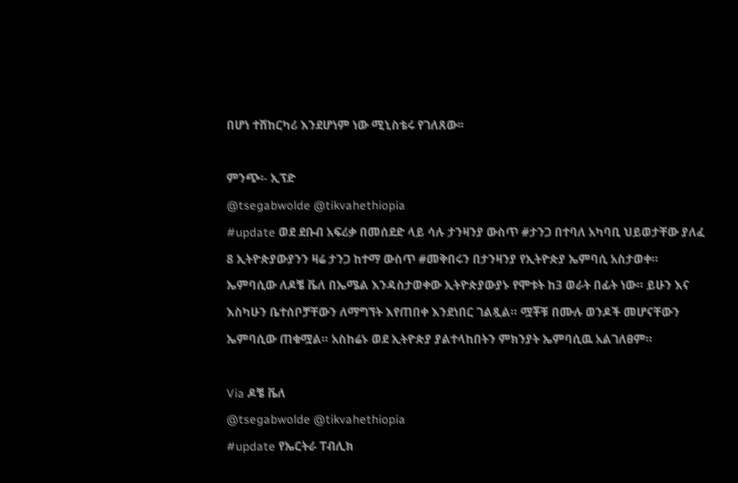በሆነ ተሸከርካሪ እንደሆነም ነው ሚኒስቴሩ የገለጸው፡፡

ምንጭ፡- ኢፕድ
@tsegabwolde @tikvahethiopia
#update ወደ ደቡብ አፍሪቃ በመሰደድ ላይ ሳሉ ታንዛንያ ውስጥ #ታንጋ በተባለ አካባቢ ህይወታቸው ያለፈ 8 ኢትዮጵያውያንን ዛሬ ታንጋ ከተማ ውስጥ #መቅበሩን በታንዛንያ የኢትዮጵያ ኤምባሲ አስታወቀ። ኤምባሲው ለዶቼ ቬለ በኤሜል እንዳስታወቀው ኢትዮጵያውያኑ የሞቱት ከ3 ወራት በፊት ነው። ይሁን እና እስካሁን ቤተሰቦቻቸውን ለማግኘት እየጠበቀ እንደነበር ገልጿል። ሟቾቹ በሙሉ ወንዶች መሆናቸውን ኤምባሲው ጠቁሟል። አስከሬኑ ወደ ኢትዮጵያ ያልተላከበትን ምክንያት ኤምባሲዉ አልገለፀም።

Via ዶቼ ቬለ
@tsegabwolde @tikvahethiopia
#update የኤርትራ ፐብሊክ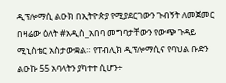ዲፕሎማሲ ልዑክ በኢትዮጵያ የሚያደርገውን ጉብኝት ለመጀመር በዛሬው ዕለት #አዲስ_አበባ መግባታቸውን የውጭ ጉዳይ ሚኒስቴር አስታውቋል። የፐብሊክ ዲፕሎማሲና የባህል ቡድን ልዑኩ 55 አባላትን ያካተተ ሲሆን÷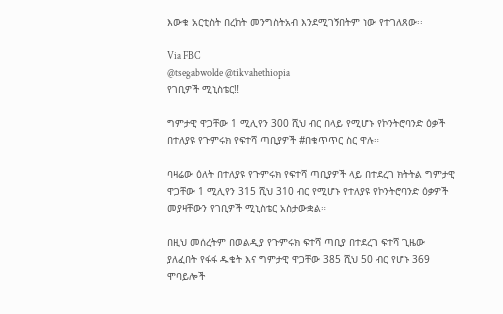እውቁ አርቲስት በረከት መንግስትአብ እንደሚገኝበትም ነው የተገለጸው፡፡

Via FBC
@tsegabwolde @tikvahethiopia
የገቢዎች ሚኒስቴር‼

ግምታዊ ዋጋቸው 1 ሚሊየን 300 ሺህ ብር በላይ የሚሆኑ የኮንትሮባንድ ዕቃች በተለያዩ የጉምሩክ የፍተሻ ጣቢያዎች #በቁጥጥር ስር ዋሉ።

ባዛሬው ዕለት በተለያዩ የጉምሩክ የፍተሻ ጣቢያዎች ላይ በተደረገ ክትትል ግምታዊ ዋጋቸው 1 ሚሊየን 315 ሺህ 310 ብር የሚሆኑ የተለያዩ የኮንትሮባንድ ዕቃዎች መያዛቸውን የገቢዎች ሚኒስቴር አስታውቋል።

በዚህ መሰረትም በወልዲያ የጉምሩክ ፍተሻ ጣቢያ በተደረገ ፍተሻ ጊዜው ያለፈበት የፋፋ ዱቄት እና ግምታዊ ዋጋቸው 385 ሺህ 50 ብር የሆኑ 369 ሞባይሎች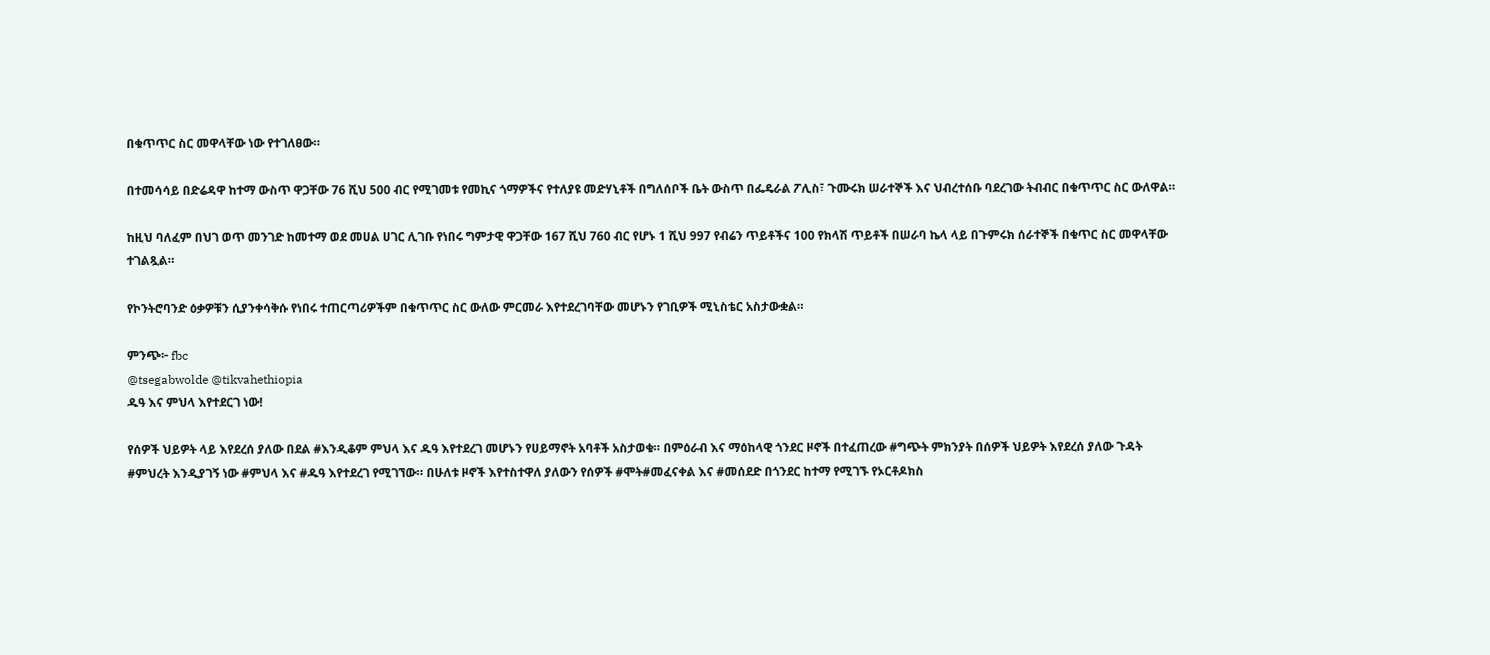በቁጥጥር ስር መዋላቸው ነው የተገለፀው።

በተመሳሳይ በድሬዳዋ ከተማ ውስጥ ዋጋቸው 76 ሺህ 500 ብር የሚገመቱ የመኪና ጎማዎችና የተለያዩ መድሃኒቶች በግለሰቦች ቤት ውስጥ በፌዴራል ፖሊስ፣ ጉሙሩክ ሠራተኞች እና ህብረተሰቡ ባደረገው ትብብር በቁጥጥር ስር ውለዋል።

ከዚህ ባለፈም በህገ ወጥ መንገድ ከመተማ ወደ መሀል ሀገር ሊገቡ የነበሩ ግምታዊ ዋጋቸው 167 ሺህ 760 ብር የሆኑ 1 ሺህ 997 የብሬን ጥይቶችና 100 የክላሽ ጥይቶች በሠራባ ኬላ ላይ በጉምሩክ ሰራተኞች በቁጥር ስር መዋላቸው ተገልጿል።

የኮንትሮባንድ ዕቃዎቹን ሲያንቀሳቅሱ የነበሩ ተጠርጣሪዎችም በቁጥጥር ስር ውለው ምርመራ እየተደረገባቸው መሆኑን የገቢዎች ሚኒስቴር አስታውቋል።

ምንጭ፦ fbc
@tsegabwolde @tikvahethiopia
ዱዓ እና ምህላ እየተደርገ ነው!

የሰዎች ህይዎት ላይ እየደረሰ ያለው በደል #እንዲቆም ምህላ እና ዱዓ እየተደረገ መሆኑን የሀይማኖት አባቶች አስታወቁ። በምዕራብ እና ማዕከላዊ ጎንደር ዞኖች በተፈጠረው #ግጭት ምክንያት በሰዎች ህይዎት እየደረሰ ያለው ጉዳት #ምህረት እንዲያገኝ ነው #ምህላ እና #ዱዓ እየተደረገ የሚገኘው። በሁለቱ ዞኖች እየተስተዋለ ያለውን የሰዎች #ሞት#መፈናቀል እና #መሰደድ በጎንደር ከተማ የሚገኙ የኦርቶዶክስ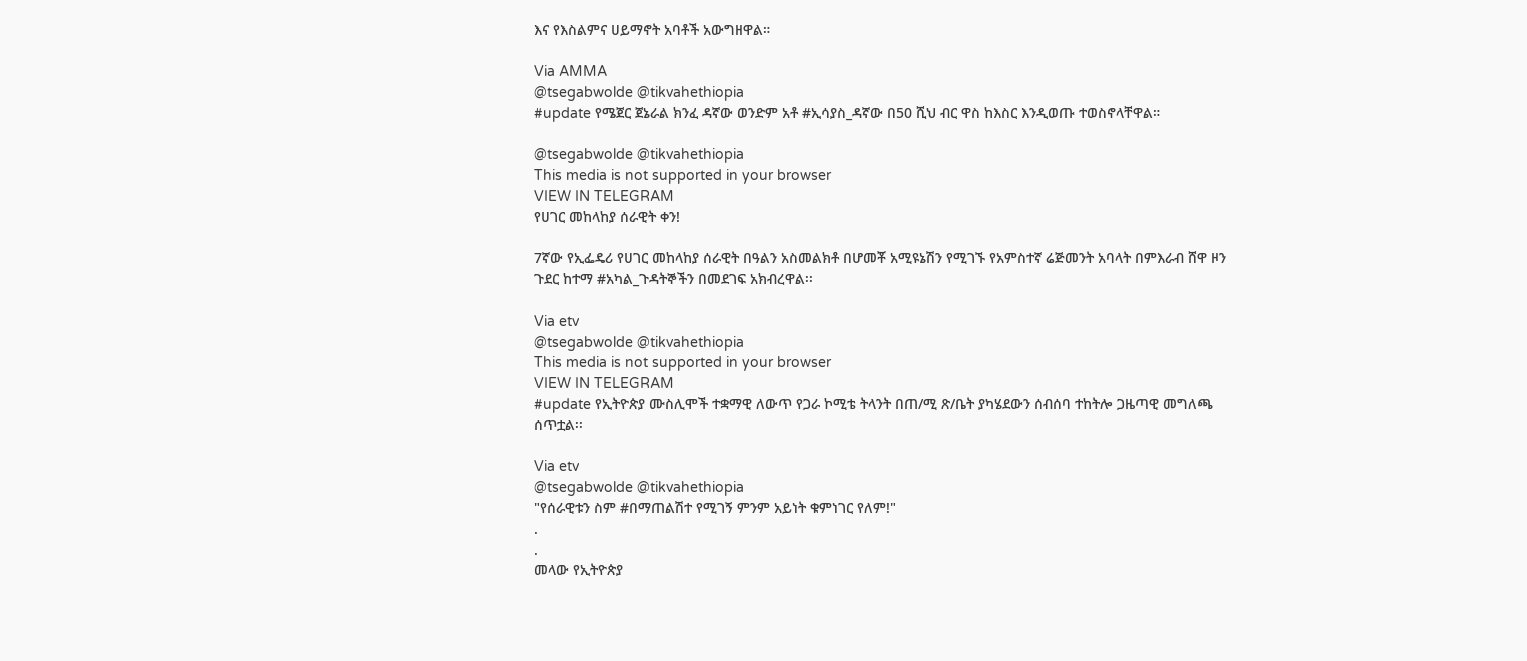እና የእስልምና ሀይማኖት አባቶች አውግዘዋል።

Via AMMA
@tsegabwolde @tikvahethiopia
#update የሜጀር ጀኔራል ክንፈ ዳኛው ወንድም አቶ #ኢሳያስ_ዳኛው በ50 ሺህ ብር ዋስ ከእስር እንዲወጡ ተወስኖላቸዋል።

@tsegabwolde @tikvahethiopia
This media is not supported in your browser
VIEW IN TELEGRAM
የሀገር መከላከያ ሰራዊት ቀን!

7ኛው የኢፌዴሪ የሀገር መከላከያ ሰራዊት በዓልን አስመልክቶ በሆመቾ አሚዩኔሽን የሚገኙ የአምስተኛ ሬጅመንት አባላት በምእራብ ሸዋ ዞን ጉደር ከተማ #አካል_ጉዳትኞችን በመደገፍ አክብረዋል፡፡

Via etv
@tsegabwolde @tikvahethiopia
This media is not supported in your browser
VIEW IN TELEGRAM
#update የኢትዮጵያ ሙስሊሞች ተቋማዊ ለውጥ የጋራ ኮሚቴ ትላንት በጠ/ሚ ጽ/ቤት ያካሄደውን ሰብሰባ ተከትሎ ጋዜጣዊ መግለጫ ሰጥቷል፡፡

Via etv
@tsegabwolde @tikvahethiopia
"የሰራዊቱን ስም #በማጠልሽተ የሚገኝ ምንም አይነት ቁምነገር የለም!"
.
.
መላው የኢትዮጵያ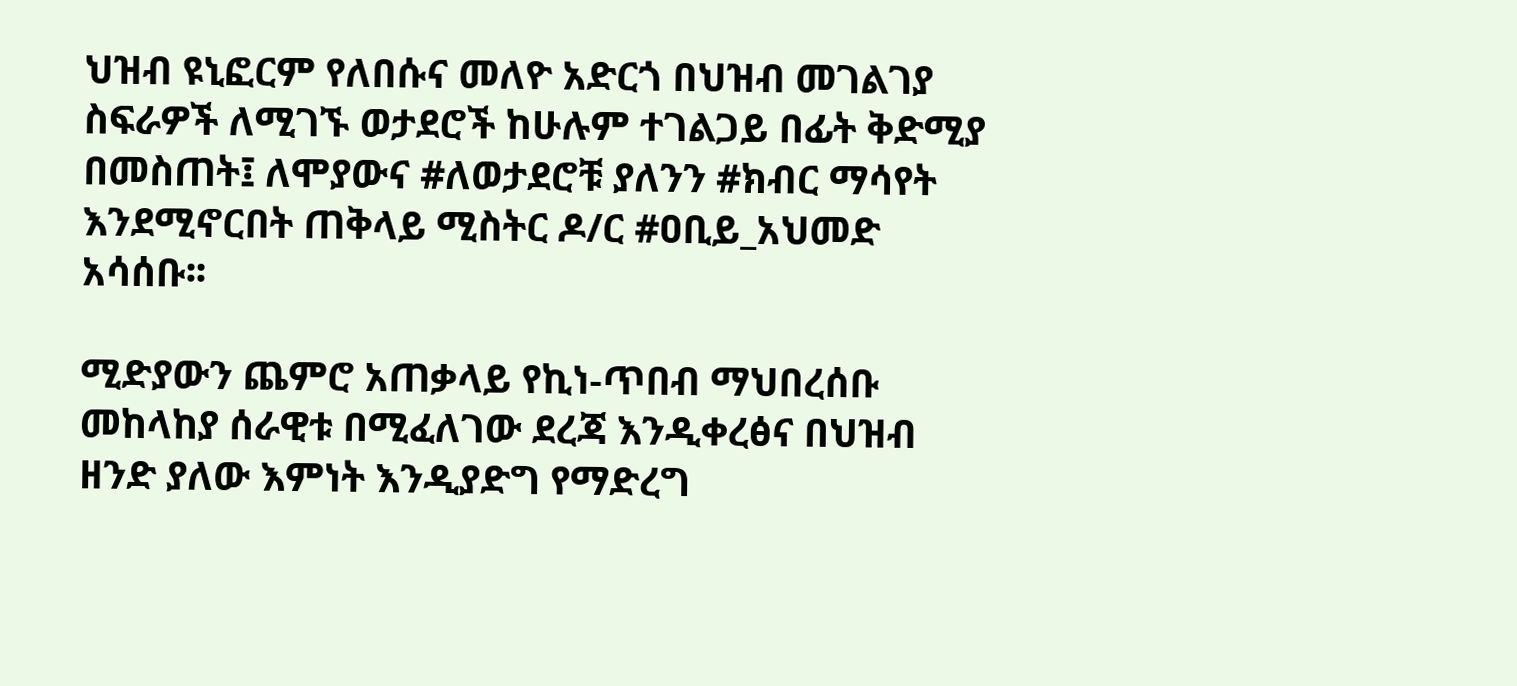ህዝብ ዩኒፎርም የለበሱና መለዮ አድርጎ በህዝብ መገልገያ ስፍራዎች ለሚገኙ ወታደሮች ከሁሉም ተገልጋይ በፊት ቅድሚያ በመስጠት፤ ለሞያውና #ለወታደሮቹ ያለንን #ክብር ማሳየት እንደሚኖርበት ጠቅላይ ሚስትር ዶ/ር #ዐቢይ_አህመድ አሳሰቡ፡፡

ሚድያውን ጨምሮ አጠቃላይ የኪነ-ጥበብ ማህበረሰቡ መከላከያ ሰራዊቱ በሚፈለገው ደረጃ እንዲቀረፅና በህዝብ ዘንድ ያለው እምነት እንዲያድግ የማድረግ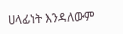ሀላፊነት እንዳለውም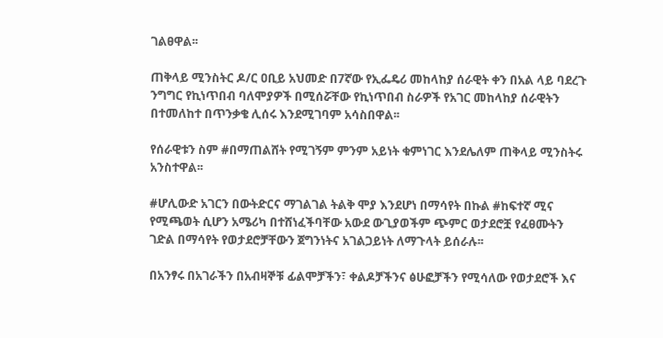ገልፀዋል፡፡

ጠቅላይ ሚንስትር ዶ/ር ዐቢይ አህመድ በ7ኛው የኢፌዴሪ መከላከያ ሰራዊት ቀን በአል ላይ ባደረጉ ንግግር የኪነጥበብ ባለሞያዎች በሚሰሯቸው የኪነጥበብ ስራዎች የአገር መከላከያ ሰራዊትን በተመለከተ በጥንቃቄ ሊሰሩ እንደሚገባም አሳስበዋል፡፡

የሰራዊቱን ስም #በማጠልሸት የሚገኝም ምንም አይነት ቁምነገር እንደሌለም ጠቅላይ ሚንስትሩ አንስተዋል፡፡

#ሆሊውድ አገርን በውትድርና ማገልገል ትልቅ ሞያ እንደሆነ በማሳየት በኩል #ከፍተኛ ሚና የሚጫወት ሲሆን አሜሪካ በተሸነፈችባቸው አውደ ውጊያወችም ጭምር ወታደሮቿ የፈፀሙትን ገድል በማሳየት የወታደሮቻቸውን ጀግንነትና አገልጋይነት ለማጉላት ይሰራሉ፡፡

በአንፃሩ በአገራችን በአብዛኞቹ ፊልሞቻችን፣ ቀልዶቻችንና ፅሁፎቻችን የሚሳለው የወታደሮች እና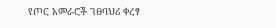የጦር አመራሮች ገፀባህሪ ቀረፃ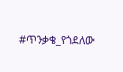#ጥንቃቄ_የጎደለው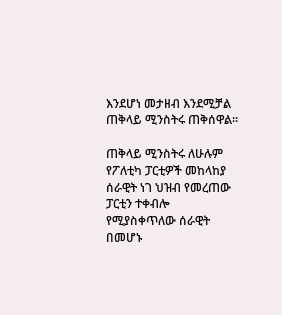እንደሆነ መታዘብ እንደሚቻል ጠቅላይ ሚንስትሩ ጠቅሰዋል፡፡

ጠቅላይ ሚንስትሩ ለሁሉም የፖለቲካ ፓርቲዎች መከላከያ ሰራዊት ነገ ህዝብ የመረጠው ፓርቲን ተቀብሎ የሚያስቀጥለው ሰራዊት በመሆኑ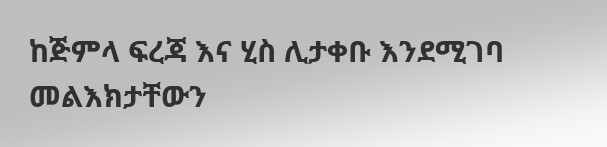ከጅምላ ፍረጃ እና ሂስ ሊታቀቡ እንደሚገባ መልእክታቸውን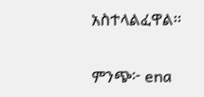አስተላልፈዋል፡፡

ምንጭ፦ ena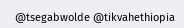@tsegabwolde @tikvahethiopia